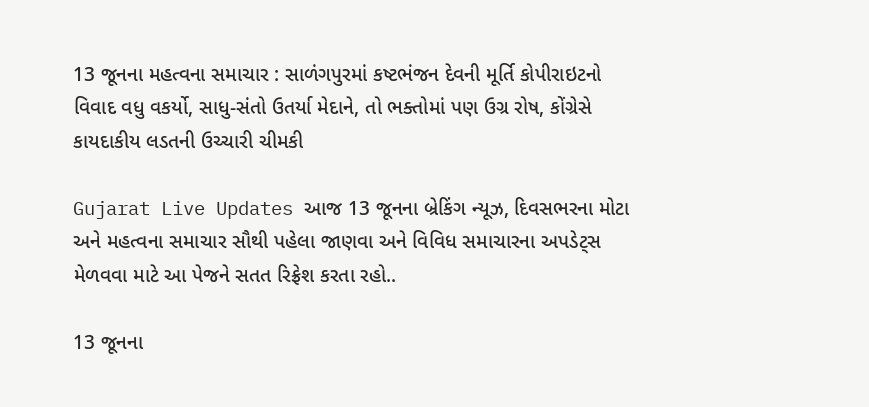13 જૂનના મહત્વના સમાચાર : સાળંગપુરમાં કષ્ટભંજન દેવની મૂર્તિ કોપીરાઇટનો વિવાદ વધુ વકર્યો, સાધુ-સંતો ઉતર્યા મેદાને, તો ભક્તોમાં પણ ઉગ્ર રોષ, કોંગ્રેસે કાયદાકીય લડતની ઉચ્ચારી ચીમકી

Gujarat Live Updates આજ 13 જૂનના બ્રેકિંગ ન્યૂઝ, દિવસભરના મોટા અને મહત્વના સમાચાર સૌથી પહેલા જાણવા અને વિવિધ સમાચારના અપડેટ્સ મેળવવા માટે આ પેજને સતત રિફ્રેશ કરતા રહો..

13 જૂનના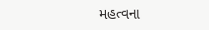મહત્વના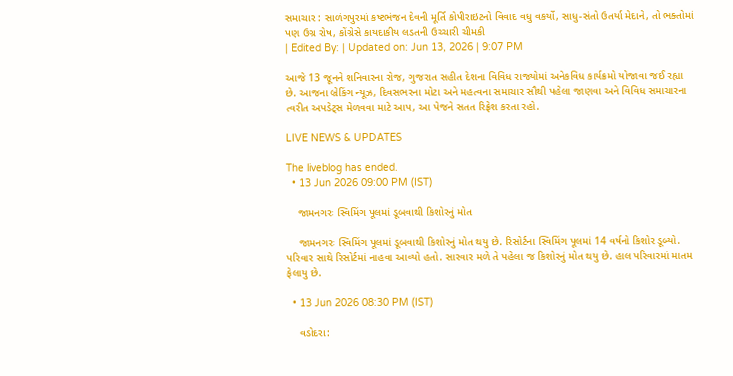સમાચાર : સાળંગપુરમાં કષ્ટભંજન દેવની મૂર્તિ કોપીરાઇટનો વિવાદ વધુ વકર્યો, સાધુ-સંતો ઉતર્યા મેદાને, તો ભક્તોમાં પણ ઉગ્ર રોષ, કોંગ્રેસે કાયદાકીય લડતની ઉચ્ચારી ચીમકી
| Edited By: | Updated on: Jun 13, 2026 | 9:07 PM

આજે 13 જૂનને શનિવારના રોજ, ગુજરાત સહીત દેશના વિવિધ રાજ્યોમાં અનેકવિધ કાર્યક્રમો યોજાવા જઈ રહ્યા છે. આજના બ્રેકિંગ ન્યૂઝ, દિવસભરના મોટા અને મહત્વના સમાચાર સૌથી પહેલા જાણવા અને વિવિધ સમાચારના ત્વરીત અપડેટ્સ મેળવવા માટે આપ, આ પેજને સતત રિફ્રેશ કરતા રહો.

LIVE NEWS & UPDATES

The liveblog has ended.
  • 13 Jun 2026 09:00 PM (IST)

    જામનગરઃ સ્વિમિંગ પૂલમાં ડૂબવાથી કિશોરનું મોત

    જામનગરઃ સ્વિમિંગ પૂલમાં ડૂબવાથી કિશોરનું મોત થયુ છે. રિસોર્ટના સ્વિમિંગ પૂલમાં 14 વર્ષનો કિશોર ડૂબ્યો. પરિવાર સાથે રિસોર્ટમાં નાહવા આવ્યો હતો. સારવાર મળે તે પહેલા જ કિશોરનું મોત થયુ છે. હાલ પરિવારમાં માતમ ફેલાયુ છે.

  • 13 Jun 2026 08:30 PM (IST)

    વડોદરા: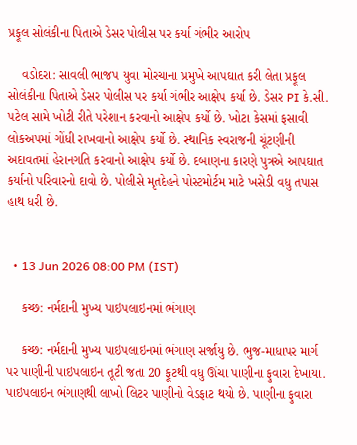પ્રફૂલ સોલંકીના પિતાએ ડેસર પોલીસ પર કર્યા ગંભીર આરોપ

    વડોદરા: સાવલી ભાજપ યુવા મોરચાના પ્રમુખે આપઘાત કરી લેતા પ્રફૂલ સોલંકીના પિતાએ ડેસર પોલીસ પર કર્યા ગંભીર આક્ષેપ કર્યા છે. ડેસર PI કે.સી. પટેલ સામે ખોટી રીતે પરેશાન કરવાનો આક્ષેપ કર્યો છે. ખોટા કેસમાં ફસાવી લોકઅપમાં ગોંધી રાખવાનો આક્ષેપ કર્યો છે. સ્થાનિક સ્વરાજની ચૂંટણીની અદાવતમાં હેરાનગતિ કરવાનો આક્ષેપ કર્યો છે. દબાણના કારણે પુત્રએ આપઘાત કર્યાનો પરિવારનો દાવો છે. પોલીસે મૃતદેહને પોસ્ટમોર્ટમ માટે ખસેડી વધુ તપાસ હાથ ધરી છે.


  • 13 Jun 2026 08:00 PM (IST)

    કચ્છ: નર્મદાની મુખ્ય પાઇપલાઇનમાં ભંગાણ

    કચ્છ: નર્મદાની મુખ્ય પાઇપલાઇનમાં ભંગાણ સર્જાયુ છે. ભુજ-માધાપર માર્ગ પર પાણીની પાઇપલાઇન તૂટી જતા 20 ફૂટથી વધુ ઊંચા પાણીના ફુવારા દેખાયા. પાઇપલાઇન ભંગાણથી લાખો લિટર પાણીનો વેડફાટ થયો છે. પાણીના ફુવારા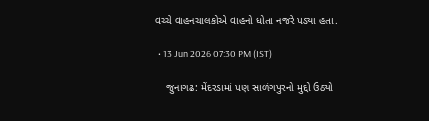વચ્ચે વાહનચાલકોએ વાહનો ધોતા નજરે પડ્યા હતા.

  • 13 Jun 2026 07:30 PM (IST)

    જુનાગઢ: મેંદરડામાં પણ સાળંગપુરનો મુદ્દો ઉઠ્યો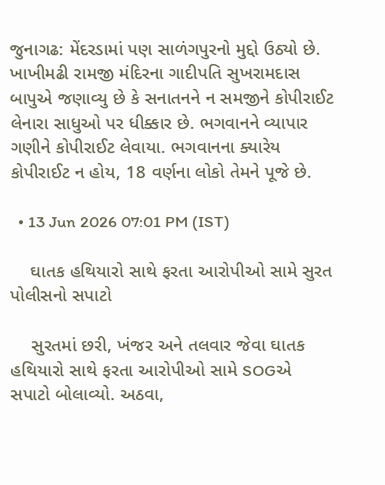જુનાગઢ: મેંદરડામાં પણ સાળંગપુરનો મુદ્દો ઉઠ્યો છે. ખાખીમઢી રામજી મંદિરના ગાદીપતિ સુખરામદાસ બાપુએ જણાવ્યુ છે કે સનાતનને ન સમજીને કોપીરાઈટ લેનારા સાધુઓ પર ધીક્કાર છે. ભગવાનને વ્યાપાર ગણીને કોપીરાઈટ લેવાયા. ભગવાનના ક્યારેય કોપીરાઈટ ન હોય, 18 વર્ણના લોકો તેમને પૂજે છે.

  • 13 Jun 2026 07:01 PM (IST)

    ઘાતક હથિયારો સાથે ફરતા આરોપીઓ સામે સુરત પોલીસનો સપાટો

    સુરતમાં છરી, ખંજર અને તલવાર જેવા ઘાતક હથિયારો સાથે ફરતા આરોપીઓ સામે SOGએ સપાટો બોલાવ્યો. અઠવા,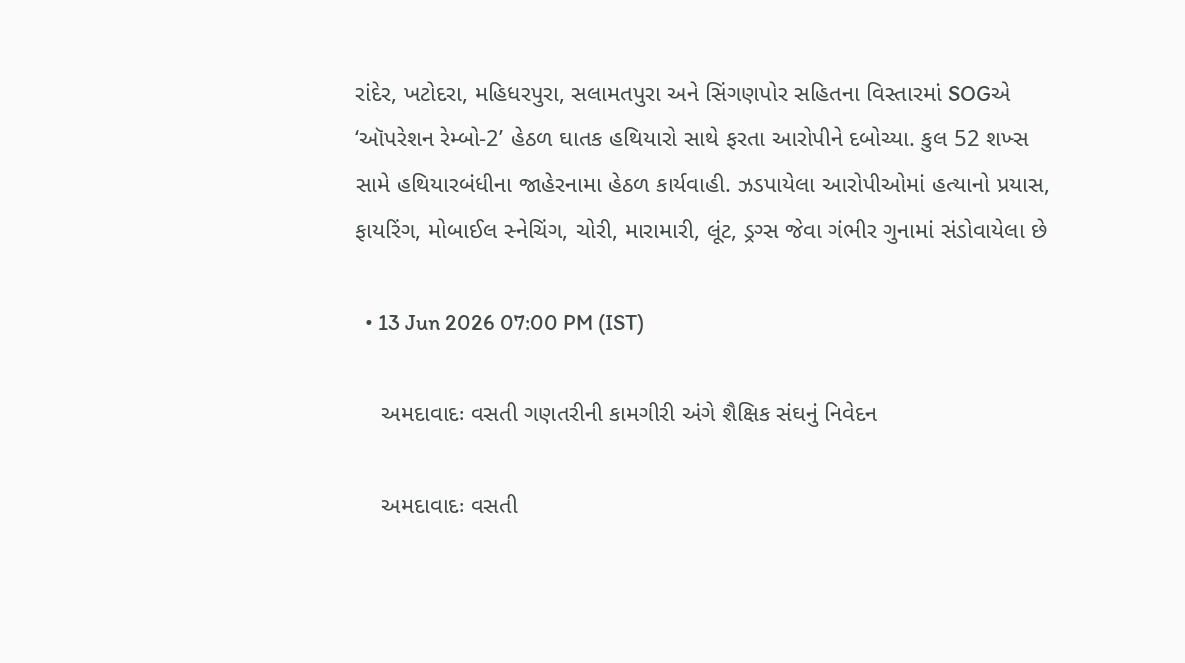રાંદેર, ખટોદરા, મહિધરપુરા, સલામતપુરા અને સિંગણપોર સહિતના વિસ્તારમાં SOGએ ‘ઑપરેશન રેમ્બો-2’ હેઠળ ઘાતક હથિયારો સાથે ફરતા આરોપીને દબોચ્યા. કુલ 52 શખ્સ સામે હથિયારબંધીના જાહેરનામા હેઠળ કાર્યવાહી. ઝડપાયેલા આરોપીઓમાં હત્યાનો પ્રયાસ, ફાયરિંગ, મોબાઈલ સ્નેચિંગ, ચોરી, મારામારી, લૂંટ, ડ્રગ્સ જેવા ગંભીર ગુનામાં સંડોવાયેલા છે

  • 13 Jun 2026 07:00 PM (IST)

    અમદાવાદઃ વસતી ગણતરીની કામગીરી અંગે શૈક્ષિક સંઘનું નિવેદન

    અમદાવાદઃ વસતી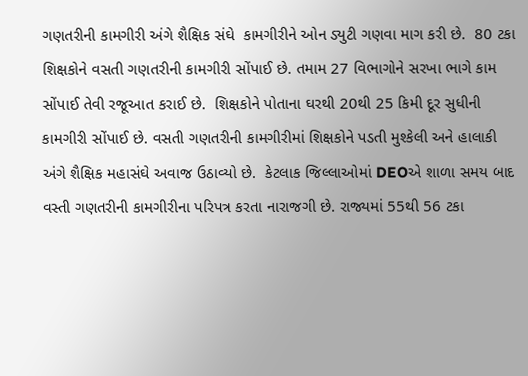ગણતરીની કામગીરી અંગે શૈક્ષિક સંઘે  કામગીરીને ઓન ડ્યુટી ગણવા માગ કરી છે.  80 ટકા શિક્ષકોને વસતી ગણતરીની કામગીરી સોંપાઈ છે. તમામ 27 વિભાગોને સરખા ભાગે કામ સોંપાઈ તેવી રજૂઆત કરાઈ છે.  શિક્ષકોને પોતાના ઘરથી 20થી 25 કિમી દૂર સુધીની કામગીરી સોંપાઈ છે. વસતી ગણતરીની કામગીરીમાં શિક્ષકોને પડતી મુશ્કેલી અને હાલાકી અંગે શૈક્ષિક મહાસંઘે અવાજ ઉઠાવ્યો છે.  કેટલાક જિલ્લાઓમાં DEOએ શાળા સમય બાદ વસ્તી ગણતરીની કામગીરીના પરિપત્ર કરતા નારાજગી છે. રાજ્યમાં 55થી 56 ટકા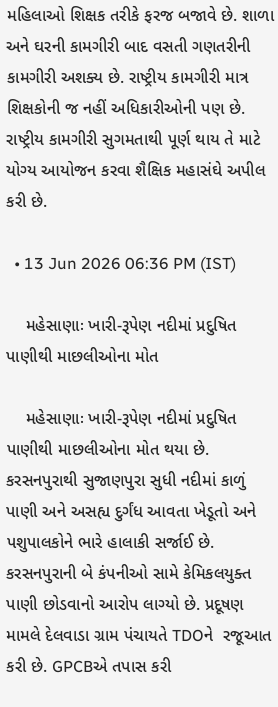મહિલાઓ શિક્ષક તરીકે ફરજ બજાવે છે. શાળા અને ઘરની કામગીરી બાદ વસતી ગણતરીની કામગીરી અશક્ય છે. રાષ્ટ્રીય કામગીરી માત્ર શિક્ષકોની જ નહીં અધિકારીઓની પણ છે. રાષ્ટ્રીય કામગીરી સુગમતાથી પૂર્ણ થાય તે માટે યોગ્ય આયોજન કરવા શૈક્ષિક મહાસંઘે અપીલ કરી છે.

  • 13 Jun 2026 06:36 PM (IST)

    મહેસાણાઃ ખારી-રૂપેણ નદીમાં પ્રદુષિત પાણીથી માછલીઓના મોત

    મહેસાણાઃ ખારી-રૂપેણ નદીમાં પ્રદુષિત પાણીથી માછલીઓના મોત થયા છે. કરસનપુરાથી સુજાણપુરા સુધી નદીમાં કાળું પાણી અને અસહ્ય દુર્ગંધ આવતા ખેડૂતો અને પશુપાલકોને ભારે હાલાકી સર્જાઈ છે. કરસનપુરાની બે કંપનીઓ સામે કેમિકલયુક્ત પાણી છોડવાનો આરોપ લાગ્યો છે. પ્રદૂષણ મામલે દેલવાડા ગ્રામ પંચાયતે TDOને  રજૂઆત કરી છે. GPCBએ તપાસ કરી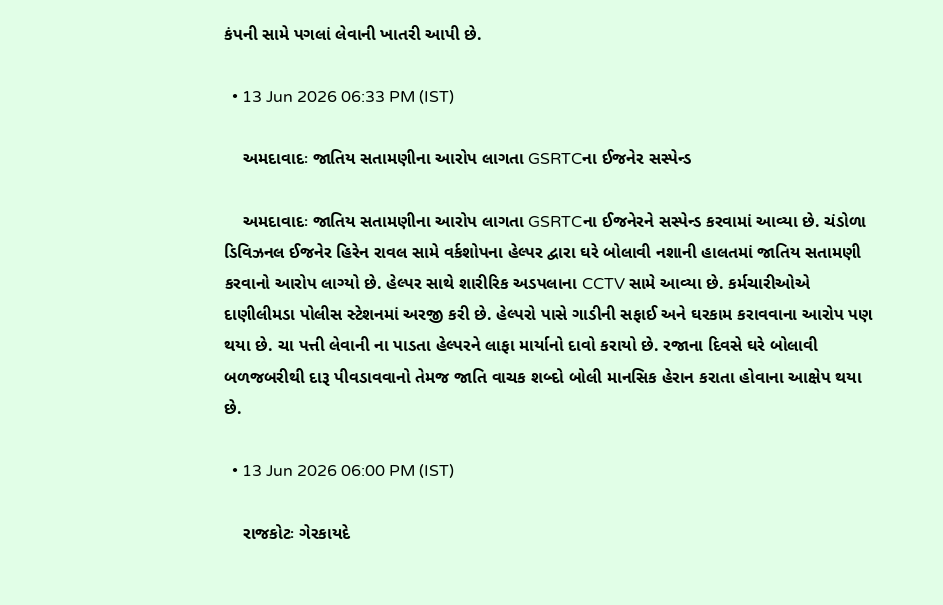કંપની સામે પગલાં લેવાની ખાતરી આપી છે.

  • 13 Jun 2026 06:33 PM (IST)

    અમદાવાદઃ જાતિય સતામણીના આરોપ લાગતા GSRTCના ઈજનેર સસ્પેન્ડ

    અમદાવાદઃ જાતિય સતામણીના આરોપ લાગતા GSRTCના ઈજનેરને સસ્પેન્ડ કરવામાં આવ્યા છે. ચંડોળા ડિવિઝનલ ઈજનેર હિરેન રાવલ સામે વર્કશોપના હેલ્પર દ્વારા ઘરે બોલાવી નશાની હાલતમાં જાતિય સતામણી કરવાનો આરોપ લાગ્યો છે. હેલ્પર સાથે શારીરિક અડપલાના CCTV સામે આવ્યા છે. કર્મચારીઓએ દાણીલીમડા પોલીસ સ્ટેશનમાં અરજી કરી છે. હેલ્પરો પાસે ગાડીની સફાઈ અને ઘરકામ કરાવવાના આરોપ પણ થયા છે. ચા પત્તી લેવાની ના પાડતા હેલ્પરને લાફા માર્યાનો દાવો કરાયો છે. રજાના દિવસે ઘરે બોલાવી બળજબરીથી દારૂ પીવડાવવાનો તેમજ જાતિ વાચક શબ્દો બોલી માનસિક હેરાન કરાતા હોવાના આક્ષેપ થયા છે.

  • 13 Jun 2026 06:00 PM (IST)

    રાજકોટઃ ગેરકાયદે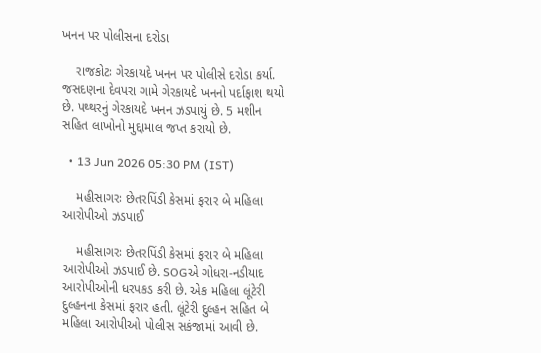ખનન પર પોલીસના દરોડા

    રાજકોટઃ ગેરકાયદે ખનન પર પોલીસે દરોડા કર્યા. જસદણના દેવપરા ગામે ગેરકાયદે ખનનો પર્દાફાશ થયો છે. પથ્થરનું ગેરકાયદે ખનન ઝડપાયું છે. 5 મશીન સહિત લાખોનો મુદ્દામાલ જપ્ત કરાયો છે.

  • 13 Jun 2026 05:30 PM (IST)

    મહીસાગરઃ છેતરપિંડી કેસમાં ફરાર બે મહિલા આરોપીઓ ઝડપાઈ

    મહીસાગરઃ છેતરપિંડી કેસમાં ફરાર બે મહિલા આરોપીઓ ઝડપાઈ છે. SOGએ ગોધરા-નડીયાદ આરોપીઓની ધરપકડ કરી છે. એક મહિલા લૂંટેરી દુલ્હનના કેસમાં ફરાર હતી. લૂંટેરી દુલ્હન સહિત બે મહિલા આરોપીઓ પોલીસ સકંજામાં આવી છે.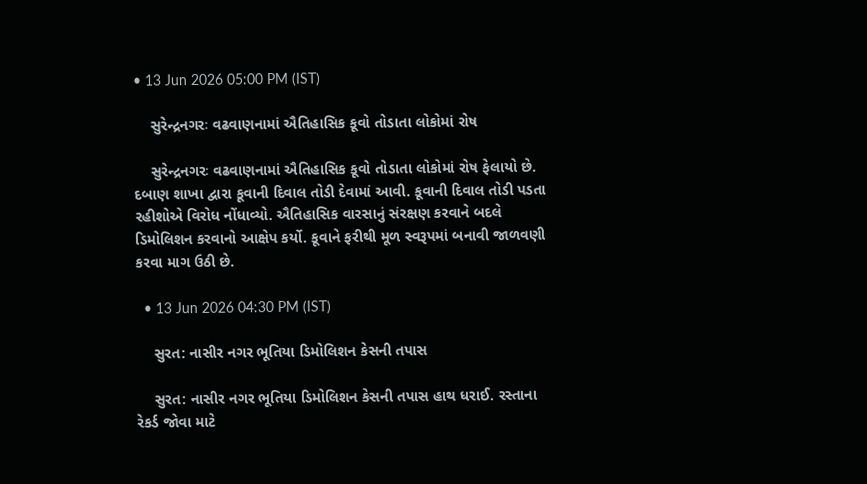• 13 Jun 2026 05:00 PM (IST)

    સુરેન્દ્રનગરઃ વઢવાણનામાં ઐતિહાસિક કૂવો તોડાતા લોકોમાં રોષ

    સુરેન્દ્રનગરઃ વઢવાણનામાં ઐતિહાસિક કૂવો તોડાતા લોકોમાં રોષ ફેલાયો છે. દબાણ શાખા દ્વારા કૂવાની દિવાલ તોડી દેવામાં આવી. કૂવાની દિવાલ તોડી પડતા રહીશોએ વિરોધ નોંધાવ્યો. ઐતિહાસિક વારસાનું સંરક્ષણ કરવાને બદલે ડિમોલિશન કરવાનો આક્ષેપ કર્યો. કૂવાને ફરીથી મૂળ સ્વરૂપમાં બનાવી જાળવણી કરવા માગ ઉઠી છે.

  • 13 Jun 2026 04:30 PM (IST)

    સુરત: નાસીર નગર ભૂતિયા ડિમોલિશન કેસની તપાસ

    સુરત: નાસીર નગર ભૂતિયા ડિમોલિશન કેસની તપાસ હાથ ધરાઈ. રસ્તાના રેકર્ડ જોવા માટે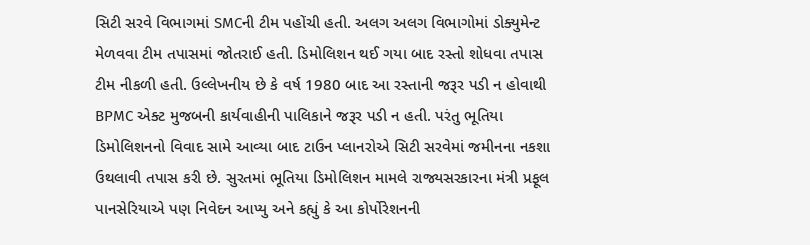સિટી સરવે વિભાગમાં SMCની ટીમ પહોંચી હતી. અલગ અલગ વિભાગોમાં ડોક્યુમેન્ટ મેળવવા ટીમ તપાસમાં જોતરાઈ હતી. ડિમોલિશન થઈ ગયા બાદ રસ્તો શોધવા તપાસ ટીમ નીકળી હતી. ઉલ્લેખનીય છે કે વર્ષ 1980 બાદ આ રસ્તાની જરૂર પડી ન હોવાથી BPMC એક્ટ મુજબની કાર્યવાહીની પાલિકાને જરૂર પડી ન હતી. પરંતુ ભૂતિયા ડિમોલિશનનો વિવાદ સામે આવ્યા બાદ ટાઉન પ્લાનરોએ સિટી સરવેમાં જમીનના નકશા ઉથલાવી તપાસ કરી છે. સુરતમાં ભૂતિયા ડિમોલિશન મામલે રાજ્યસરકારના મંત્રી પ્રફૂલ પાનસેરિયાએ પણ નિવેદન આપ્યુ અને કહ્યું કે આ કોર્પોરેશનની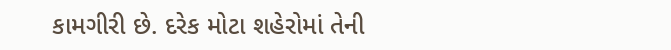કામગીરી છે. દરેક મોટા શહેરોમાં તેની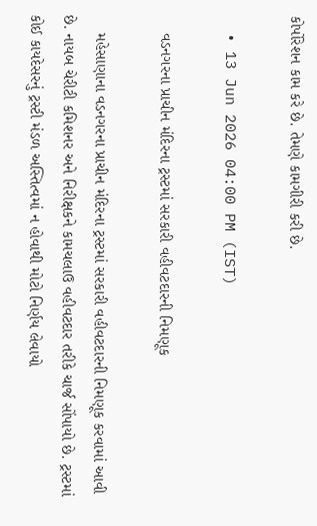કોર્પોરેશન કામ કરે છે. તેમણે કામગીરી કરી છે.

  • 13 Jun 2026 04:00 PM (IST)

    વડનગરના પ્રાચીન મંદિરના ટ્રસ્ટમાં સરકારી વહીવટદારની નિમણૂક

    મહેસાણાના વડનગરના પ્રાચીન મંદિરના ટ્રસ્ટમાં સરકારી વહીવટદારની નિમણૂક કરવામાં આવી છે. નાયબ ચેરીટી કમિશનર અને નિરીક્ષકને કામચલાઉ વહીવટદાર તરીકે ચાર્જ સોંપાયો છે. ટ્રસ્ટમાં કોઈ કાયદેસરનું ટ્રસ્ટી મંડળ અસ્તિત્વમાં ન હોવાથી મોટો નિર્ણય લેવાયો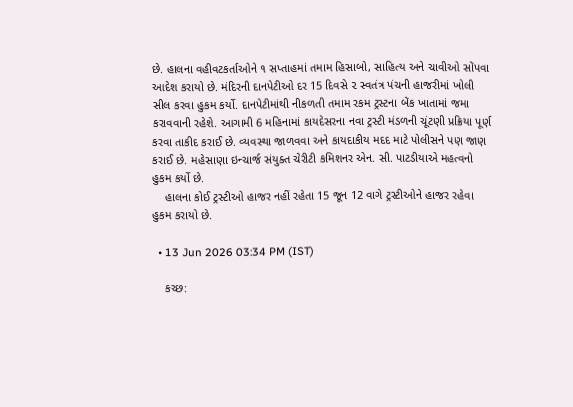છે. હાલના વહીવટકર્તાઓને ૧ સપ્તાહમાં તમામ હિસાબો, સાહિત્ય અને ચાવીઓ સોંપવા આદેશ કરાયો છે. મંદિરની દાનપેટીઓ દર 15 દિવસે ૨ સ્વતંત્ર પંચની હાજરીમાં ખોલી સીલ કરવા હુકમ કર્યો. દાનપેટીમાંથી નીકળતી તમામ રકમ ટ્રસ્ટના બેંક ખાતામાં જમા કરાવવાની રહેશે. આગામી 6 મહિનામાં કાયદેસરના નવા ટ્રસ્ટી મંડળની ચૂંટણી પ્રક્રિયા પૂર્ણ કરવા તાકીદ કરાઈ છે. વ્યવસ્થા જાળવવા અને કાયદાકીય મદદ માટે પોલીસને પણ જાણ કરાઈ છે. મહેસાણા ઇન્ચાર્જ સંયુક્ત ચેરીટી કમિશનર એન. સી. પાટડીયાએ મહત્વનો હુકમ કર્યો છે.
    હાલના કોઈ ટ્રસ્ટીઓ હાજર નહીં રહેતા 15 જૂન 12 વાગે ટ્રસ્ટીઓને હાજર રહેવા હુકમ કરાયો છે.

  • 13 Jun 2026 03:34 PM (IST)

    કચ્છ: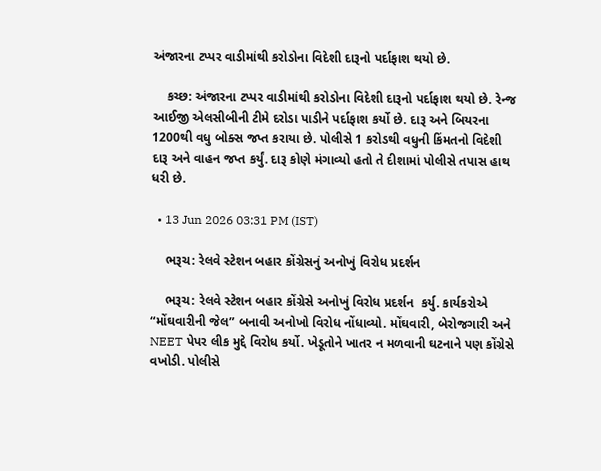અંજારના ટપ્પર વાડીમાંથી કરોડોના વિદેશી દારૂનો પર્દાફાશ થયો છે.

    કચ્છ: અંજારના ટપ્પર વાડીમાંથી કરોડોના વિદેશી દારૂનો પર્દાફાશ થયો છે. રેન્જ આઈજી એલસીબીની ટીમે દરોડા પાડીને પર્દાફાશ કર્યો છે. દારૂ અને બિયરના 1200થી વધુ બોક્સ જપ્ત કરાયા છે. પોલીસે 1 કરોડથી વધુની કિંમતનો વિદેશી દારૂ અને વાહન જપ્ત કર્યું. દારૂ કોણે મંગાવ્યો હતો તે દીશામાં પોલીસે તપાસ હાથ ધરી છે.

  • 13 Jun 2026 03:31 PM (IST)

    ભરૂચ: રેલવે સ્ટેશન બહાર કોંગ્રેસનું અનોખું વિરોધ પ્રદર્શન

    ભરૂચ: રેલવે સ્ટેશન બહાર કોંગ્રેસે અનોખું વિરોધ પ્રદર્શન  કર્યુ. કાર્યકરોએ “મોંઘવારીની જેલ” બનાવી અનોખો વિરોધ નોંધાવ્યો. મોંઘવારી, બેરોજગારી અને NEET પેપર લીક મુદ્દે વિરોધ કર્યો. ખેડૂતોને ખાતર ન મળવાની ઘટનાને પણ કોંગ્રેસે વખોડી. પોલીસે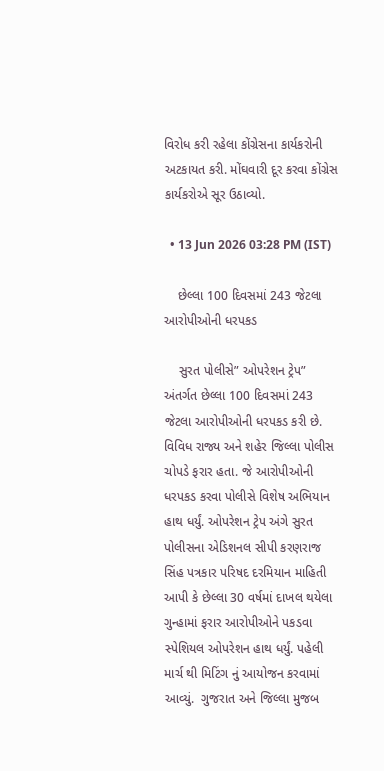વિરોધ કરી રહેલા કોંગ્રેસના કાર્યકરોની અટકાયત કરી. મોંઘવારી દૂર કરવા કોંગ્રેસ કાર્યકરોએ સૂર ઉઠાવ્યો.

  • 13 Jun 2026 03:28 PM (IST)

    છેલ્લા 100 દિવસમાં 243 જેટલા આરોપીઓની ધરપકડ

    સુરત પોલીસે” ઓપરેશન ટ્રેપ”  અંતર્ગત છેલ્લા 100 દિવસમાં 243 જેટલા આરોપીઓની ધરપકડ કરી છે. વિવિધ રાજ્ય અને શહેર જિલ્લા પોલીસ ચોપડે ફરાર હતા. જે આરોપીઓની ધરપકડ કરવા પોલીસે વિશેષ અભિયાન હાથ ધર્યું. ઓપરેશન ટ્રેપ અંગે સુરત પોલીસના એડિશનલ સીપી કરણરાજ સિંહ પત્રકાર પરિષદ દરમિયાન માહિતી આપી કે છેલ્લા 30 વર્ષમાં દાખલ થયેલા ગુન્હામાં ફરાર આરોપીઓને પકડવા સ્પેશિયલ ઓપરેશન હાથ ધર્યું. પહેલી માર્ચ થી મિટિંગ નું આયોજન કરવામાં આવ્યું.  ગુજરાત અને જિલ્લા મુજબ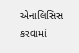એનાલિસિસ કરવામાં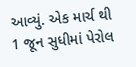આવ્યું. એક માર્ચ થી 1 જૂન સુધીમાં પેરોલ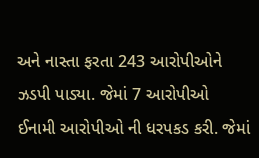અને નાસ્તા ફરતા 243 આરોપીઓને ઝડપી પાડ્યા. જેમાં 7 આરોપીઓ ઈનામી આરોપીઓ ની ધરપકડ કરી. જેમાં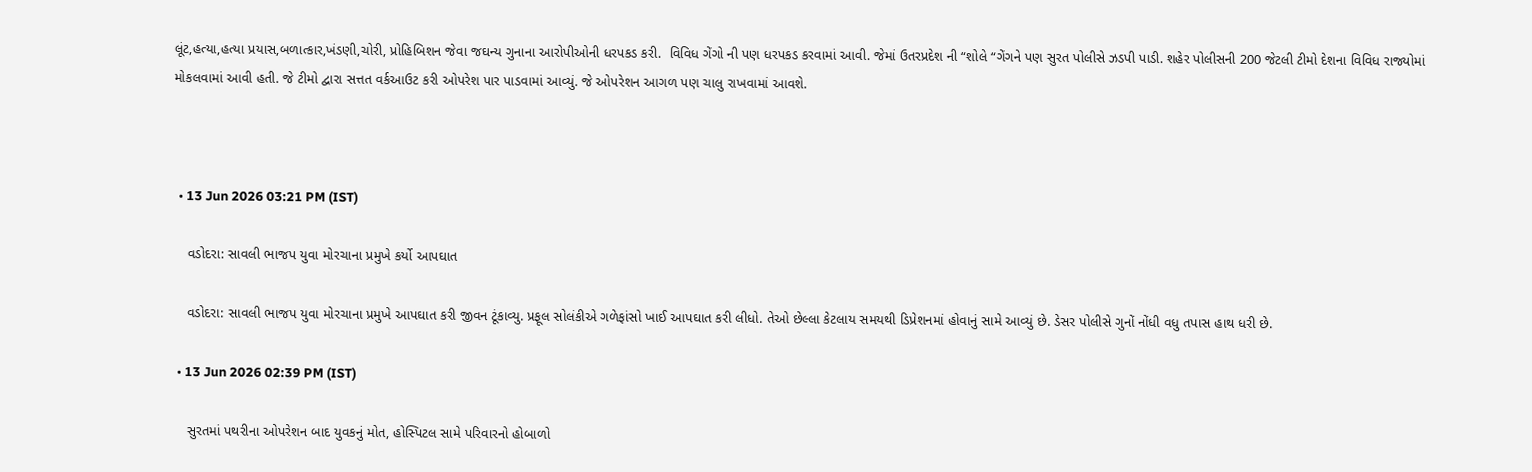લૂંટ,હત્યા,હત્યા પ્રયાસ,બળાત્કાર,ખંડણી,ચોરી, પ્રોહિબિશન જેવા જઘન્ય ગુનાના આરોપીઓની ધરપકડ કરી.  વિવિધ ગેંગો ની પણ ધરપકડ કરવામાં આવી. જેમાં ઉતરપ્રદેશ ની “શોલે “ગેંગને પણ સુરત પોલીસે ઝડપી પાડી. શહેર પોલીસની 200 જેટલી ટીમો દેશના વિવિધ રાજ્યોમાં મોકલવામાં આવી હતી. જે ટીમો દ્વારા સત્તત વર્કઆઉટ કરી ઓપરેશ પાર પાડવામાં આવ્યું. જે ઓપરેશન આગળ પણ ચાલુ રાખવામાં આવશે.



  • 13 Jun 2026 03:21 PM (IST)

    વડોદરા: સાવલી ભાજપ યુવા મોરચાના પ્રમુખે કર્યો આપઘાત

    વડોદરા: સાવલી ભાજપ યુવા મોરચાના પ્રમુખે આપઘાત કરી જીવન ટૂંકાવ્યુ. પ્રફૂલ સોલંકીએ ગળેફાંસો ખાઈ આપઘાત કરી લીધો. તેઓ છેલ્લા કેટલાય સમયથી ડિપ્રેશનમાં હોવાનું સામે આવ્યું છે. ડેસર પોલીસે ગુનોં નોંધી વધુ તપાસ હાથ ધરી છે.

  • 13 Jun 2026 02:39 PM (IST)

    સુરતમાં પથરીના ઓપરેશન બાદ યુવકનું મોત, હોસ્પિટલ સામે પરિવારનો હોબાળો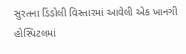સુરતના ડિંડોલી વિસ્તારમાં આવેલી એક ખાનગી હોસ્પિટલમાં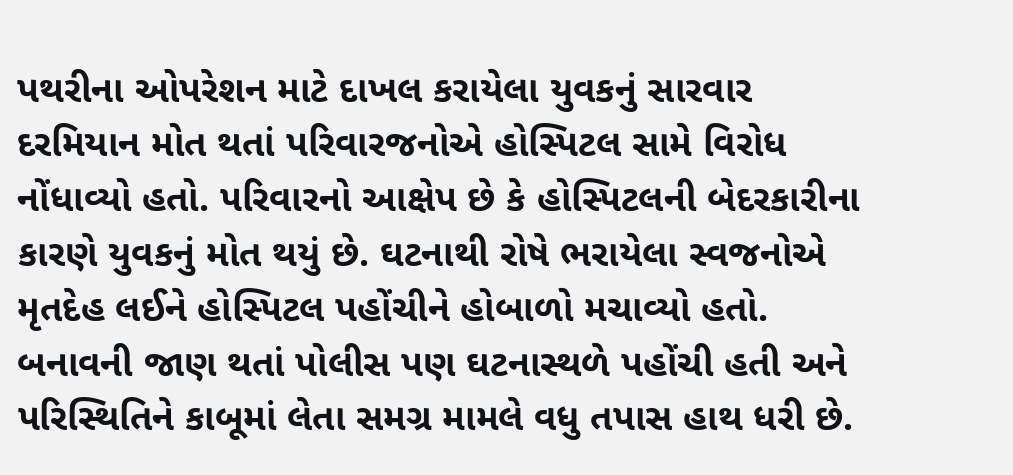પથરીના ઓપરેશન માટે દાખલ કરાયેલા યુવકનું સારવાર દરમિયાન મોત થતાં પરિવારજનોએ હોસ્પિટલ સામે વિરોધ નોંધાવ્યો હતો. પરિવારનો આક્ષેપ છે કે હોસ્પિટલની બેદરકારીના કારણે યુવકનું મોત થયું છે. ઘટનાથી રોષે ભરાયેલા સ્વજનોએ મૃતદેહ લઈને હોસ્પિટલ પહોંચીને હોબાળો મચાવ્યો હતો. બનાવની જાણ થતાં પોલીસ પણ ઘટનાસ્થળે પહોંચી હતી અને પરિસ્થિતિને કાબૂમાં લેતા સમગ્ર મામલે વધુ તપાસ હાથ ધરી છે.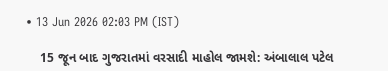• 13 Jun 2026 02:03 PM (IST)

    15 જૂન બાદ ગુજરાતમાં વરસાદી માહોલ જામશે: અંબાલાલ પટેલ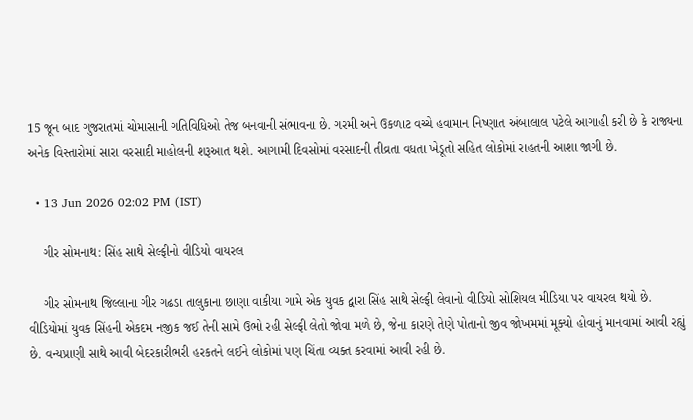15 જૂન બાદ ગુજરાતમાં ચોમાસાની ગતિવિધિઓ તેજ બનવાની સંભાવના છે. ગરમી અને ઉકળાટ વચ્ચે હવામાન નિષ્ણાત અંબાલાલ પટેલે આગાહી કરી છે કે રાજ્યના અનેક વિસ્તારોમાં સારા વરસાદી માહોલની શરૂઆત થશે. આગામી દિવસોમાં વરસાદની તીવ્રતા વધતા ખેડૂતો સહિત લોકોમાં રાહતની આશા જાગી છે.

  • 13 Jun 2026 02:02 PM (IST)

    ગીર સોમનાથ: સિંહ સાથે સેલ્ફીનો વીડિયો વાયરલ

    ગીર સોમનાથ જિલ્લાના ગીર ગઢડા તાલુકાના છાણા વાકીયા ગામે એક યુવક દ્વારા સિંહ સાથે સેલ્ફી લેવાનો વીડિયો સોશિયલ મીડિયા પર વાયરલ થયો છે. વીડિયોમાં યુવક સિંહની એકદમ નજીક જઈ તેની સામે ઉભો રહી સેલ્ફી લેતો જોવા મળે છે, જેના કારણે તેણે પોતાનો જીવ જોખમમાં મૂક્યો હોવાનું માનવામાં આવી રહ્યું છે. વન્યપ્રાણી સાથે આવી બેદરકારીભરી હરકતને લઈને લોકોમાં પણ ચિંતા વ્યક્ત કરવામાં આવી રહી છે.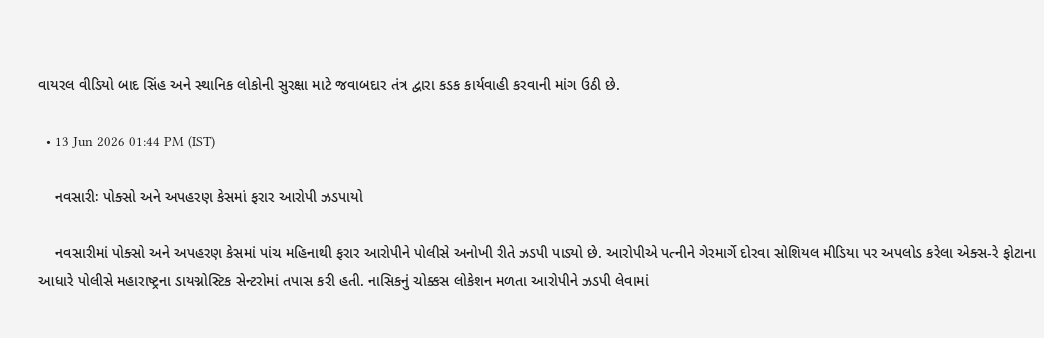વાયરલ વીડિયો બાદ સિંહ અને સ્થાનિક લોકોની સુરક્ષા માટે જવાબદાર તંત્ર દ્વારા કડક કાર્યવાહી કરવાની માંગ ઉઠી છે.

  • 13 Jun 2026 01:44 PM (IST)

    નવસારીઃ પોક્સો અને અપહરણ કેસમાં ફરાર આરોપી ઝડપાયો

    નવસારીમાં પોક્સો અને અપહરણ કેસમાં પાંચ મહિનાથી ફરાર આરોપીને પોલીસે અનોખી રીતે ઝડપી પાડ્યો છે. આરોપીએ પત્નીને ગેરમાર્ગે દોરવા સોશિયલ મીડિયા પર અપલોડ કરેલા એક્સ-રે ફોટાના આધારે પોલીસે મહારાષ્ટ્રના ડાયગ્નોસ્ટિક સેન્ટરોમાં તપાસ કરી હતી. નાસિકનું ચોક્કસ લોકેશન મળતા આરોપીને ઝડપી લેવામાં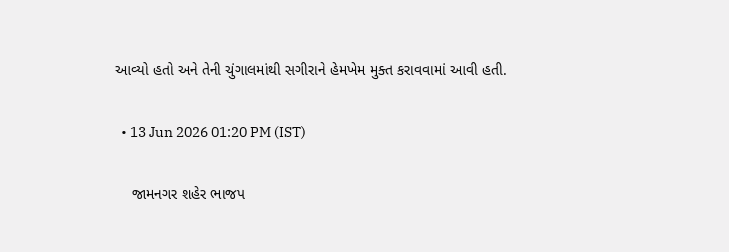આવ્યો હતો અને તેની ચુંગાલમાંથી સગીરાને હેમખેમ મુક્ત કરાવવામાં આવી હતી.

  • 13 Jun 2026 01:20 PM (IST)

    જામનગર શહેર ભાજપ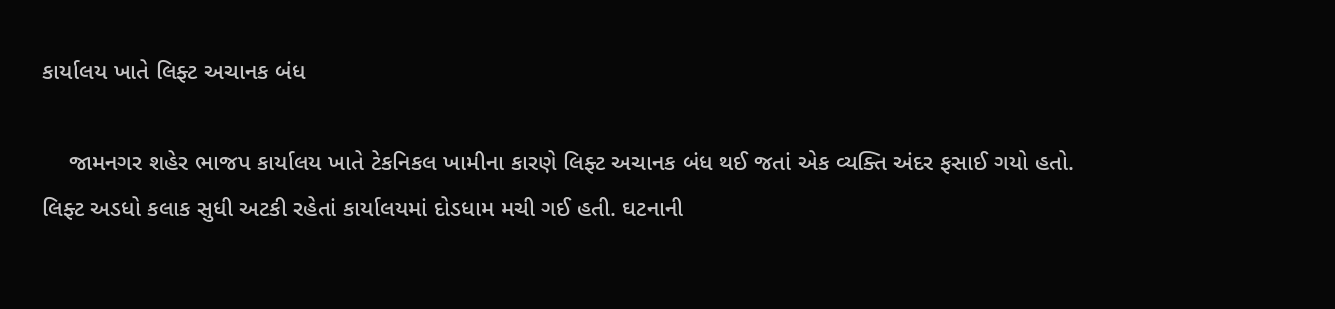કાર્યાલય ખાતે લિફ્ટ અચાનક બંધ

    જામનગર શહેર ભાજપ કાર્યાલય ખાતે ટેકનિકલ ખામીના કારણે લિફ્ટ અચાનક બંધ થઈ જતાં એક વ્યક્તિ અંદર ફસાઈ ગયો હતો. લિફ્ટ અડધો કલાક સુધી અટકી રહેતાં કાર્યાલયમાં દોડધામ મચી ગઈ હતી. ઘટનાની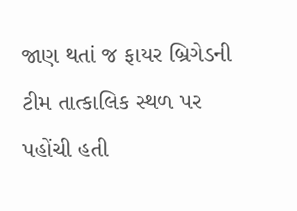જાણ થતાં જ ફાયર બ્રિગેડની ટીમ તાત્કાલિક સ્થળ પર પહોંચી હતી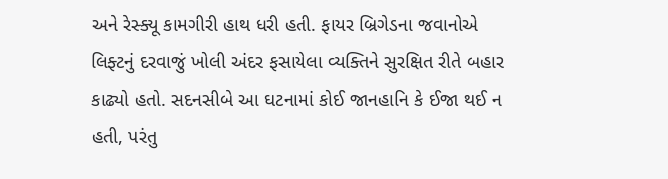અને રેસ્ક્યૂ કામગીરી હાથ ધરી હતી. ફાયર બ્રિગેડના જવાનોએ લિફ્ટનું દરવાજું ખોલી અંદર ફસાયેલા વ્યક્તિને સુરક્ષિત રીતે બહાર કાઢ્યો હતો. સદનસીબે આ ઘટનામાં કોઈ જાનહાનિ કે ઈજા થઈ ન હતી, પરંતુ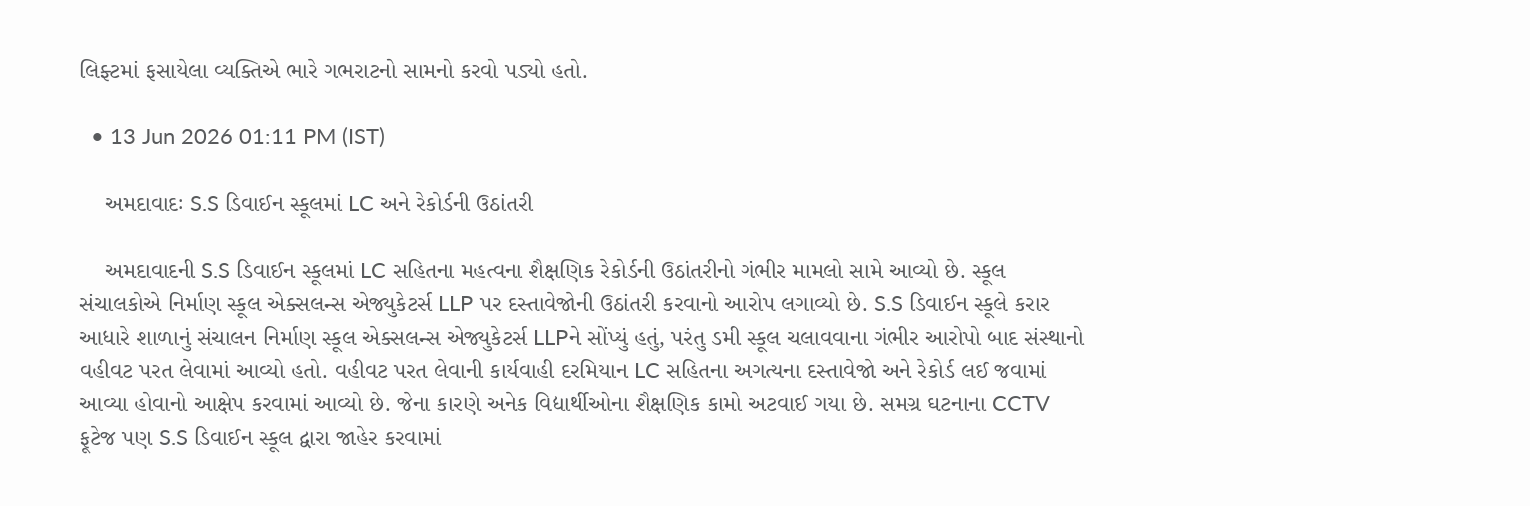લિફ્ટમાં ફસાયેલા વ્યક્તિએ ભારે ગભરાટનો સામનો કરવો પડ્યો હતો.

  • 13 Jun 2026 01:11 PM (IST)

    અમદાવાદઃ S.S ડિવાઈન સ્કૂલમાં LC અને રેકોર્ડની ઉઠાંતરી

    અમદાવાદની S.S ડિવાઈન સ્કૂલમાં LC સહિતના મહત્વના શૈક્ષણિક રેકોર્ડની ઉઠાંતરીનો ગંભીર મામલો સામે આવ્યો છે. સ્કૂલ સંચાલકોએ નિર્માણ સ્કૂલ એક્સલન્સ એજ્યુકેટર્સ LLP પર દસ્તાવેજોની ઉઠાંતરી કરવાનો આરોપ લગાવ્યો છે. S.S ડિવાઈન સ્કૂલે કરાર આધારે શાળાનું સંચાલન નિર્માણ સ્કૂલ એક્સલન્સ એજ્યુકેટર્સ LLPને સોંપ્યું હતું, પરંતુ ડમી સ્કૂલ ચલાવવાના ગંભીર આરોપો બાદ સંસ્થાનો વહીવટ પરત લેવામાં આવ્યો હતો. વહીવટ પરત લેવાની કાર્યવાહી દરમિયાન LC સહિતના અગત્યના દસ્તાવેજો અને રેકોર્ડ લઈ જવામાં આવ્યા હોવાનો આક્ષેપ કરવામાં આવ્યો છે. જેના કારણે અનેક વિદ્યાર્થીઓના શૈક્ષણિક કામો અટવાઈ ગયા છે. સમગ્ર ઘટનાના CCTV ફૂટેજ પણ S.S ડિવાઈન સ્કૂલ દ્વારા જાહેર કરવામાં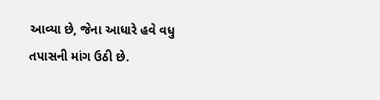આવ્યા છે, જેના આધારે હવે વધુ તપાસની માંગ ઉઠી છે.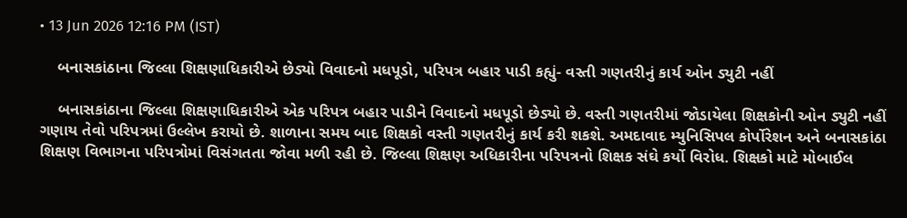• 13 Jun 2026 12:16 PM (IST)

    બનાસકાંઠાના જિલ્લા શિક્ષણાધિકારીએ છેડ્યો વિવાદનો મધપૂડો, પરિપત્ર બહાર પાડી કહ્યું- વસ્તી ગણતરીનું કાર્ય ઓન ડ્યુટી નહીં

    બનાસકાંઠાના જિલ્લા શિક્ષણાધિકારીએ એક પરિપત્ર બહાર પાડીને વિવાદનો મધપૂડો છેડ્યો છે. વસ્તી ગણતરીમાં જોડાયેલા શિક્ષકોની ઓન ડ્યુટી નહીં ગણાય તેવો પરિપત્રમાં ઉલ્લેખ કરાયો છે. શાળાના સમય બાદ શિક્ષકો વસ્તી ગણતરીનું કાર્ય કરી શકશે. અમદાવાદ મ્યુનિસિપલ કોર્પોરેશન અને બનાસકાંઠા શિક્ષણ વિભાગના પરિપત્રોમાં વિસંગતતા જોવા મળી રહી છે. જિલ્લા શિક્ષણ અધિકારીના પરિપત્રનો શિક્ષક સંઘે કર્યો વિરોધ. શિક્ષકો માટે મોબાઈલ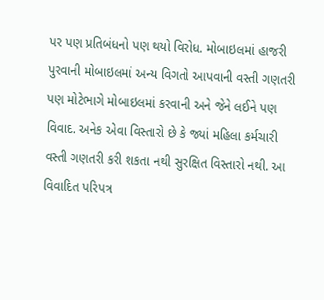પર પણ પ્રતિબંધનો પણ થયો વિરોધ. મોબાઇલમાં હાજરી પુરવાની મોબાઇલમાં અન્ય વિગતો આપવાની વસ્તી ગણતરી પણ મોટેભાગે મોબાઇલમાં કરવાની અને જેને લઈને પણ વિવાદ. અનેક એવા વિસ્તારો છે કે જ્યાં મહિલા કર્મચારી વસ્તી ગણતરી કરી શકતા નથી સુરક્ષિત વિસ્તારો નથી. આ વિવાદિત પરિપત્ર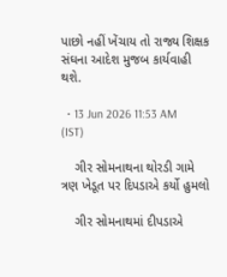પાછો નહીં ખેંચાય તો રાજ્ય શિક્ષક સંઘના આદેશ મુજબ કાર્યવાહી થશે.

  • 13 Jun 2026 11:53 AM (IST)

    ગીર સોમનાથના થોરડી ગામે ત્રણ ખેડૂત પર દિપડાએ કર્યો હુમલો

    ગીર સોમનાથમાં દીપડાએ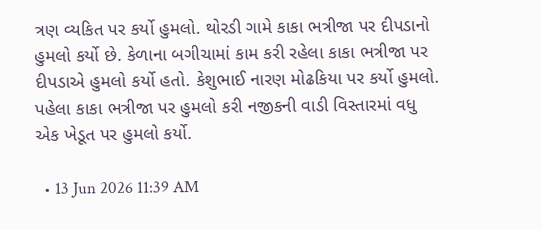ત્રણ વ્યકિત પર કર્યો હુમલો. થોરડી ગામે કાકા ભત્રીજા પર દીપડાનો હુમલો કર્યો છે. કેળાના બગીચામાં કામ કરી રહેલા કાકા ભત્રીજા પર દીપડાએ હુમલો કર્યો હતો. કેશુભાઈ નારણ મોઢકિયા પર કર્યો હુમલો. પહેલા કાકા ભત્રીજા પર હુમલો કરી નજીકની વાડી વિસ્તારમાં વધુ એક ખેડૂત પર હુમલો કર્યો.

  • 13 Jun 2026 11:39 AM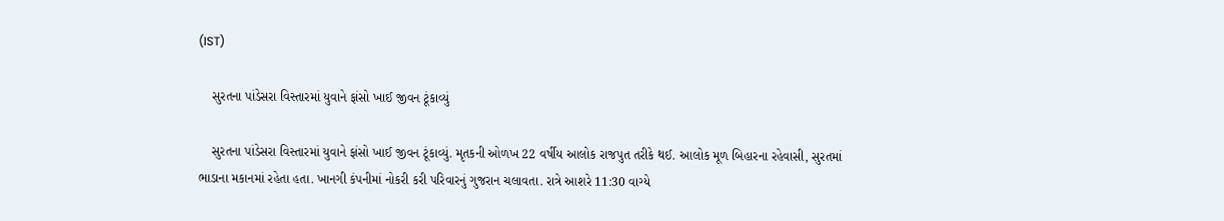(IST)

    સુરતના પાંડેસરા વિસ્તારમાં યુવાને ફાંસો ખાઈ જીવન ટૂંકાવ્યું

    સુરતના પાંડેસરા વિસ્તારમાં યુવાને ફાંસો ખાઈ જીવન ટૂંકાવ્યું. મૃતકની ઓળખ 22 વર્ષીય આલોક રાજપુત તરીકે થઈ. આલોક મૂળ બિહારના રહેવાસી, સુરતમાં ભાડાના મકાનમાં રહેતા હતા. ખાનગી કંપનીમાં નોકરી કરી પરિવારનું ગુજરાન ચલાવતા. રાત્રે આશરે 11:30 વાગ્યે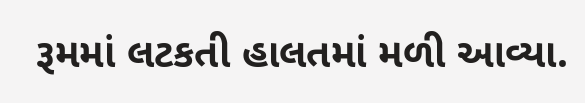રૂમમાં લટકતી હાલતમાં મળી આવ્યા.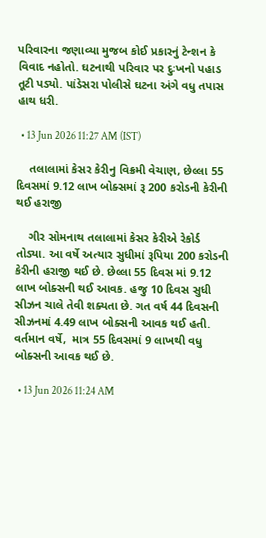પરિવારના જણાવ્યા મુજબ કોઈ પ્રકારનું ટેન્શન કે વિવાદ નહોતો. ઘટનાથી પરિવાર પર દુઃખનો પહાડ તૂટી પડ્યો. પાંડેસરા પોલીસે ઘટના અંગે વધુ તપાસ હાથ ધરી.

  • 13 Jun 2026 11:27 AM (IST)

    તલાલામાં કેસર કેરીનુ વિક્રમી વેચાણ, છેલ્લા 55 દિવસમાં 9.12 લાખ બોક્સમાં રૂ 200 કરોડની કેરીની થઈ હરાજી

    ગીર સોમનાથ તલાલામાં કેસર કેરીએ રેકોર્ડ તોડ્યા. આ વર્ષે અત્યાર સુધીમાં રૂપિયા 200 કરોડની કેરીની હરાજી થઈ છે. છેલ્લા 55 દિવસ માં 9.12 લાખ બોક્સની થઈ આવક. હજુ 10 દિવસ સુધી સીઝન ચાલે તેવી શક્યતા છે. ગત વર્ષ 44 દિવસની સીઝનમાં 4.49 લાખ બોક્સની આવક થઈ હતી. વર્તમાન વર્ષે,  માત્ર 55 દિવસમાં 9 લાખથી વધુ બોક્સની આવક થઈ છે.

  • 13 Jun 2026 11:24 AM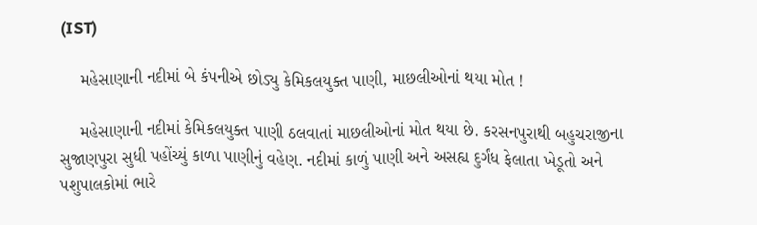(IST)

    મહેસાણાની નદીમાં બે કંપનીએ છોડ્યુ કેમિકલયુક્ત પાણી, માછલીઓનાં થયા મોત !

    મહેસાણાની નદીમાં કેમિકલયુક્ત પાણી ઠલવાતાં માછલીઓનાં મોત થયા છે. કરસનપુરાથી બહુચરાજીના સુજાણપુરા સુધી પહોંચ્યું કાળા પાણીનું વહેણ. નદીમાં કાળું પાણી અને અસહ્ય દુર્ગંધ ફેલાતા ખેડૂતો અને પશુપાલકોમાં ભારે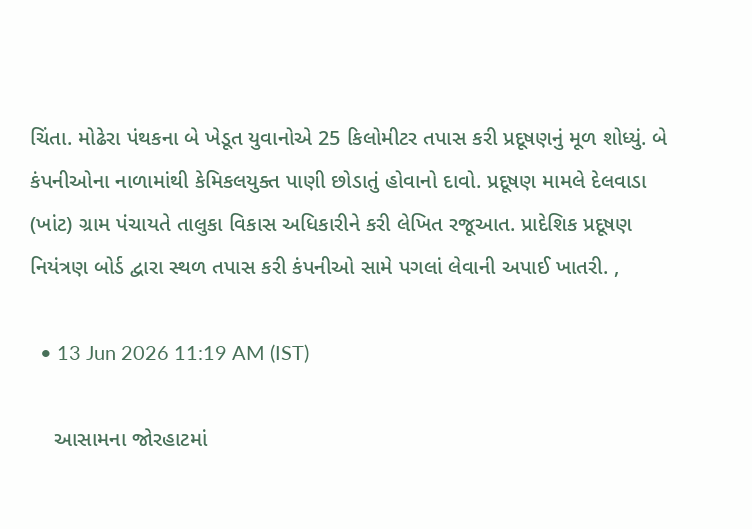ચિંતા. મોઢેરા પંથકના બે ખેડૂત યુવાનોએ 25 કિલોમીટર તપાસ કરી પ્રદૂષણનું મૂળ શોધ્યું. બે કંપનીઓના નાળામાંથી કેમિકલયુક્ત પાણી છોડાતું હોવાનો દાવો. પ્રદૂષણ મામલે દેલવાડા (ખાંટ) ગ્રામ પંચાયતે તાલુકા વિકાસ અધિકારીને કરી લેખિત રજૂઆત. પ્રાદેશિક પ્રદૂષણ નિયંત્રણ બોર્ડ દ્વારા સ્થળ તપાસ કરી કંપનીઓ સામે પગલાં લેવાની અપાઈ ખાતરી. ,

  • 13 Jun 2026 11:19 AM (IST)

    આસામના જોરહાટમાં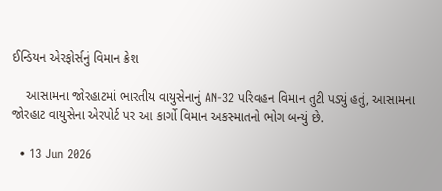ઈન્ડિયન એરફોર્સનું વિમાન ક્રેશ

    આસામના જોરહાટમાં ભારતીય વાયુસેનાનું AN-32 પરિવહન વિમાન તુટી પડ્યું હતું, આસામના જોરહાટ વાયુસેના એરપોર્ટ પર આ કાર્ગો વિમાન અકસ્માતનો ભોગ બન્યું છે.

  • 13 Jun 2026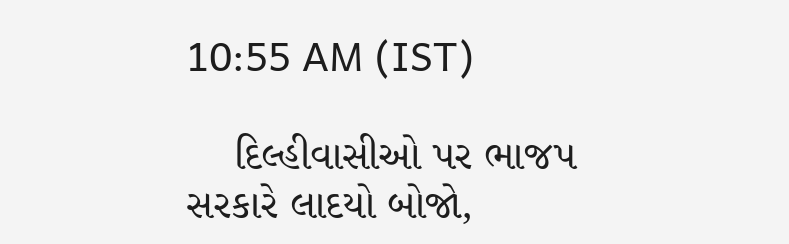10:55 AM (IST)

    દિલ્હીવાસીઓ પર ભાજપ સરકારે લાદયો બોજો,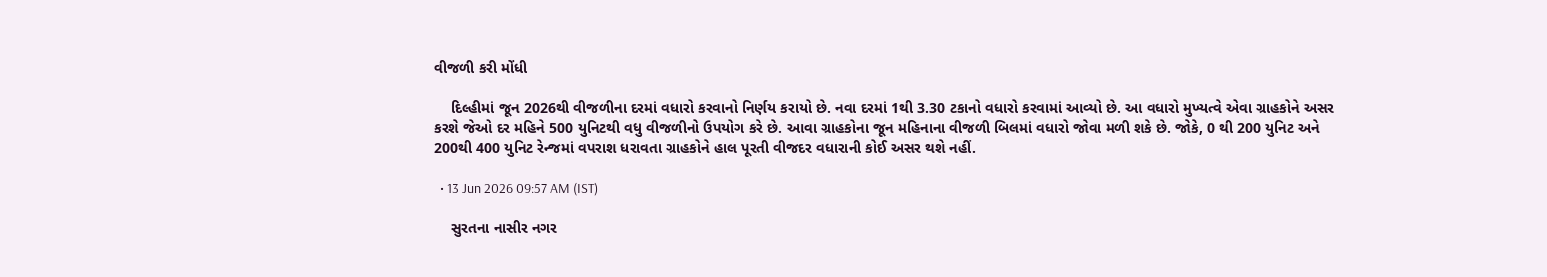વીજળી કરી મોંધી

    દિલ્હીમાં જૂન 2026થી વીજળીના દરમાં વધારો કરવાનો નિર્ણય કરાયો છે. નવા દરમાં 1થી 3.30 ટકાનો વધારો કરવામાં આવ્યો છે. આ વધારો મુખ્યત્વે એવા ગ્રાહકોને અસર કરશે જેઓ દર મહિને 500 યુનિટથી વધુ વીજળીનો ઉપયોગ કરે છે. આવા ગ્રાહકોના જૂન મહિનાના વીજળી બિલમાં વધારો જોવા મળી શકે છે. જોકે, 0 થી 200 યુનિટ અને 200થી 400 યુનિટ રેન્જમાં વપરાશ ધરાવતા ગ્રાહકોને હાલ પૂરતી વીજદર વધારાની કોઈ અસર થશે નહીં.

  • 13 Jun 2026 09:57 AM (IST)

    સુરતના નાસીર નગર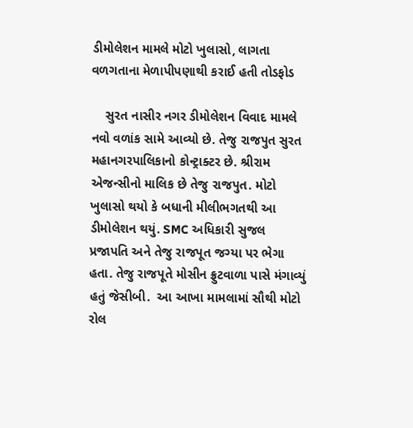ડીમોલેશન મામલે મોટો ખુલાસો, લાગતા વળગતાના મેળાપીપણાથી કરાઈ હતી તોડફોડ

    સુરત નાસીર નગર ડીમોલેશન વિવાદ મામલે નવો વળાંક સામે આવ્યો છે. તેજુ રાજપુત સુરત મહાનગરપાલિકાનો કોન્ટ્રાક્ટર છે. શ્રીરામ એજન્સીનો માલિક છે તેજુ રાજપુત. મોટો ખુલાસો થયો કે બધાની મીલીભગતથી આ ડીમોલેશન થયું. SMC અધિકારી સુજલ પ્રજાપતિ અને તેજુ રાજપૂત જગ્યા પર ભેગા હતા. તેજુ રાજપૂતે મોસીન ફ્રુટવાળા પાસે મંગાવ્યું હતું જેસીબી.  આ આખા મામલામાં સૌથી મોટો રોલ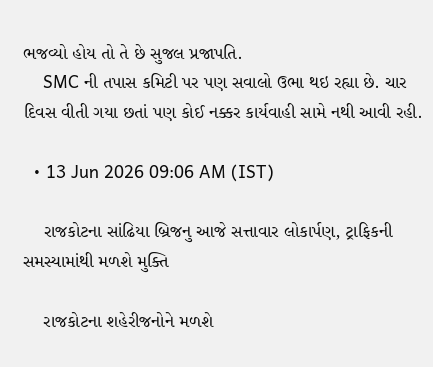ભજવ્યો હોય તો તે છે સુજલ પ્રજાપતિ.
    SMC ની તપાસ કમિટી પર પણ સવાલો ઉભા થઇ રહ્યા છે. ચાર દિવસ વીતી ગયા છતાં પણ કોઈ નક્કર કાર્યવાહી સામે નથી આવી રહી.

  • 13 Jun 2026 09:06 AM (IST)

    રાજકોટના સાંઢિયા બ્રિજનુ આજે સત્તાવાર લોકાર્પણ, ટ્રાફિકની સમસ્યામાંથી મળશે મુક્તિ

    રાજકોટના શહેરીજનોને મળશે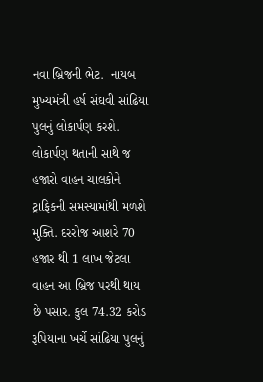નવા બ્રિજની ભેટ.  નાયબ મુખ્યમંત્રી હર્ષ સંઘવી સાંઢિયા પુલનું લોકાર્પણ કરશે. લોકાર્પણ થતાની સાથે જ હજારો વાહન ચાલકોને ટ્રાફિકની સમસ્યામાંથી મળશે મુક્તિ. દરરોજ આશરે 70 હજાર થી 1 લાખ જેટલા વાહન આ બ્રિજ પરથી થાય છે પસાર. કુલ 74.32 કરોડ રૂપિયાના ખર્ચે સાંઢિયા પુલનું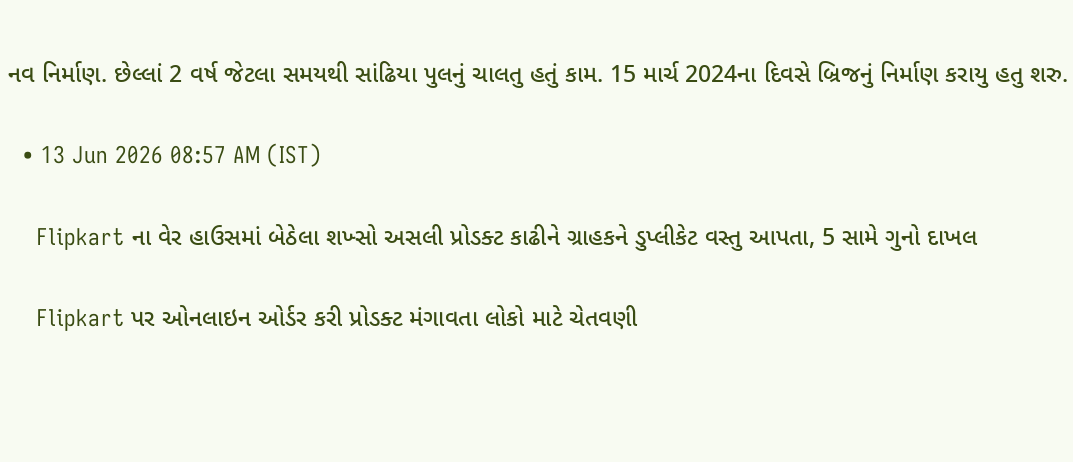નવ નિર્માણ. છેલ્લાં 2 વર્ષ જેટલા સમયથી સાંઢિયા પુલનું ચાલતુ હતું કામ. 15 માર્ચ 2024ના દિવસે બ્રિજનું નિર્માણ કરાયુ હતુ શરુ.

  • 13 Jun 2026 08:57 AM (IST)

    Flipkart ના વેર હાઉસમાં બેઠેલા શખ્સો અસલી પ્રોડક્ટ કાઢીને ગ્રાહકને ડુપ્લીકેટ વસ્તુ આપતા, 5 સામે ગુનો દાખલ

    Flipkart પર ઓનલાઇન ઓર્ડર કરી પ્રોડક્ટ મંગાવતા લોકો માટે ચેતવણી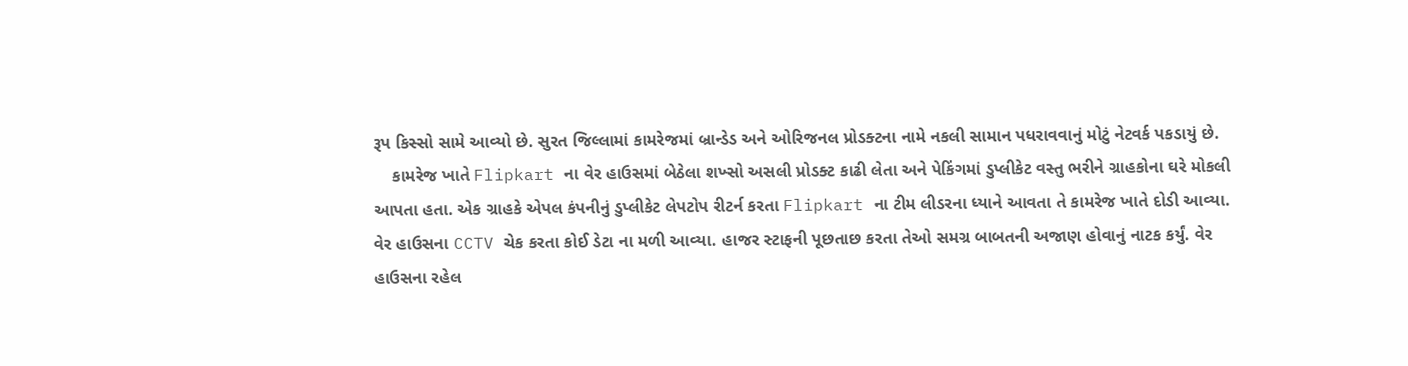રૂપ કિસ્સો સામે આવ્યો છે. સુરત જિલ્લામાં કામરેજમાં બ્રાન્ડેડ અને ઓરિજનલ પ્રોડક્ટના નામે નકલી સામાન પધરાવવાનું મોટું નેટવર્ક પકડાયું છે.
    કામરેજ ખાતે Flipkart ના વેર હાઉસમાં બેઠેલા શખ્સો અસલી પ્રોડક્ટ કાઢી લેતા અને પેકિંગમાં ડુપ્લીકેટ વસ્તુ ભરીને ગ્રાહકોના ઘરે મોકલી આપતા હતા. એક ગ્રાહકે એપલ કંપનીનું ડુપ્લીકેટ લેપટોપ રીટર્ન કરતા Flipkart ના ટીમ લીડરના ધ્યાને આવતા તે કામરેજ ખાતે દોડી આવ્યા. વેર હાઉસના CCTV ચેક કરતા કોઈ ડેટા ના મળી આવ્યા. હાજર સ્ટાફની પૂછતાછ કરતા તેઓ સમગ્ર બાબતની અજાણ હોવાનું નાટક કર્યું. વેર હાઉસના રહેલ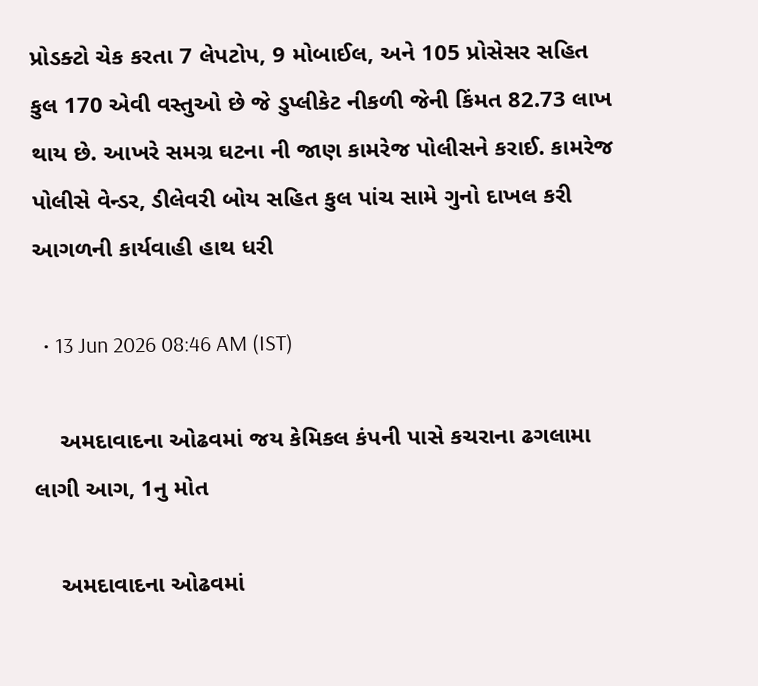પ્રોડક્ટો ચેક કરતા 7 લેપટોપ, 9 મોબાઈલ, અને 105 પ્રોસેસર સહિત કુલ 170 એવી વસ્તુઓ છે જે ડુપ્લીકેટ નીકળી જેની કિંમત 82.73 લાખ થાય છે. આખરે સમગ્ર ઘટના ની જાણ કામરેજ પોલીસને કરાઈ. કામરેજ પોલીસે વેન્ડર, ડીલેવરી બોય સહિત કુલ પાંચ સામે ગુનો દાખલ કરી આગળની કાર્યવાહી હાથ ધરી

  • 13 Jun 2026 08:46 AM (IST)

    અમદાવાદના ઓઢવમાં જય કેમિકલ કંપની પાસે કચરાના ઢગલામા લાગી આગ, 1નુ મોત

    અમદાવાદના ઓઢવમાં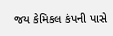જય કેમિકલ કંપની પાસે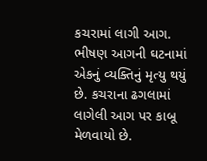કચરામાં લાગી આગ. ભીષણ આગની ઘટનામાં એકનું વ્યક્તિનું મૃત્યુ થયું છે. કચરાના ઢગલામાં લાગેલી આગ પર કાબૂ મેળવાયો છે.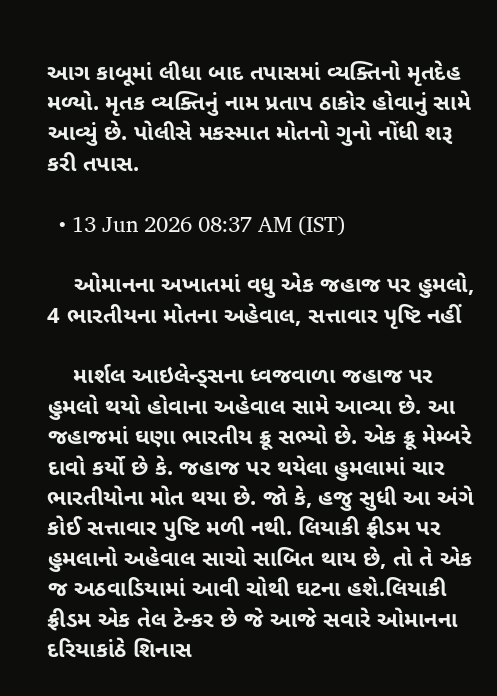આગ કાબૂમાં લીધા બાદ તપાસમાં વ્યક્તિનો મૃતદેહ મળ્યો. મૃતક વ્યક્તિનું નામ પ્રતાપ ઠાકોર હોવાનું સામે આવ્યું છે. પોલીસે મકસ્માત મોતનો ગુનો નોંધી શરૂ કરી તપાસ.

  • 13 Jun 2026 08:37 AM (IST)

    ઓમાનના અખાતમાં વધુ એક જહાજ પર હુમલો, 4 ભારતીયના મોતના અહેવાલ, સત્તાવાર પૃષ્ટિ નહીં

    માર્શલ આઇલેન્ડ્સના ધ્વજવાળા જહાજ પર હુમલો થયો હોવાના અહેવાલ સામે આવ્યા છે. આ જહાજમાં ઘણા ભારતીય ક્રૂ સભ્યો છે. એક ક્રૂ મેમ્બરે દાવો કર્યો છે કે. જહાજ પર થયેલા હુમલામાં ચાર ભારતીયોના મોત થયા છે. જો કે, હજુ સુધી આ અંગે કોઈ સત્તાવાર પુષ્ટિ મળી નથી. લિયાકી ફ્રીડમ પર હુમલાનો અહેવાલ સાચો સાબિત થાય છે, તો તે એક જ અઠવાડિયામાં આવી ચોથી ઘટના હશે.લિયાકી ફ્રીડમ એક તેલ ટેન્કર છે જે આજે સવારે ઓમાનના દરિયાકાંઠે શિનાસ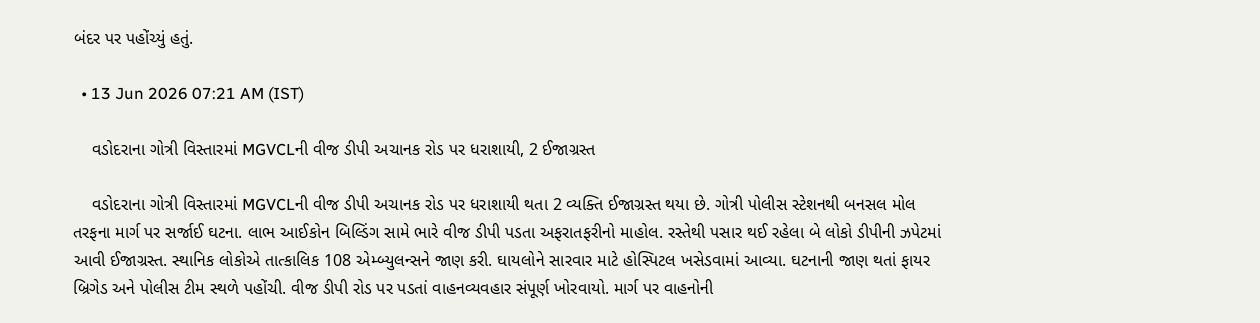બંદર પર પહોંચ્યું હતું.

  • 13 Jun 2026 07:21 AM (IST)

    વડોદરાના ગોત્રી વિસ્તારમાં MGVCLની વીજ ડીપી અચાનક રોડ પર ધરાશાયી, 2 ઈજાગ્રસ્ત

    વડોદરાના ગોત્રી વિસ્તારમાં MGVCLની વીજ ડીપી અચાનક રોડ પર ધરાશાયી થતા 2 વ્યક્તિ ઈજાગ્રસ્ત થયા છે. ગોત્રી પોલીસ સ્ટેશનથી બનસલ મોલ તરફના માર્ગ પર સર્જાઈ ઘટના. લાભ આઈકોન બિલ્ડિંગ સામે ભારે વીજ ડીપી પડતા અફરાતફરીનો માહોલ. રસ્તેથી પસાર થઈ રહેલા બે લોકો ડીપીની ઝપેટમાં આવી ઈજાગ્રસ્ત. સ્થાનિક લોકોએ તાત્કાલિક 108 એમ્બ્યુલન્સને જાણ કરી. ઘાયલોને સારવાર માટે હોસ્પિટલ ખસેડવામાં આવ્યા. ઘટનાની જાણ થતાં ફાયર બ્રિગેડ અને પોલીસ ટીમ સ્થળે પહોંચી. વીજ ડીપી રોડ પર પડતાં વાહનવ્યવહાર સંપૂર્ણ ખોરવાયો. માર્ગ પર વાહનોની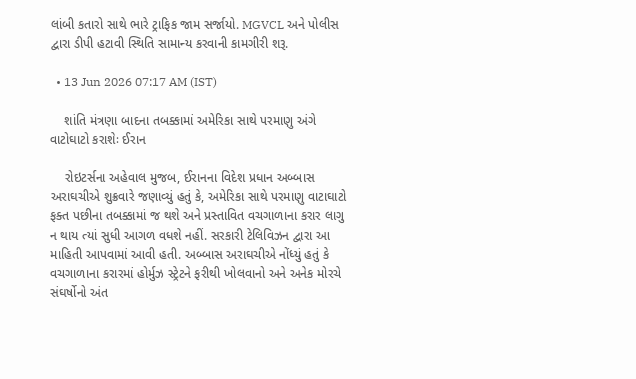લાંબી કતારો સાથે ભારે ટ્રાફિક જામ સર્જાયો. MGVCL અને પોલીસ દ્વારા ડીપી હટાવી સ્થિતિ સામાન્ય કરવાની કામગીરી શરૂ.

  • 13 Jun 2026 07:17 AM (IST)

    શાંતિ મંત્રણા બાદના તબક્કામાં અમેરિકા સાથે પરમાણુ અંગે વાટોઘાટો કરાશેઃ ઈરાન

    રોઇટર્સના અહેવાલ મુજબ, ઈરાનના વિદેશ પ્રધાન અબ્બાસ અરાઘચીએ શુક્રવારે જણાવ્યું હતું કે, અમેરિકા સાથે પરમાણુ વાટાઘાટો ફક્ત પછીના તબક્કામાં જ થશે અને પ્રસ્તાવિત વચગાળાના કરાર લાગુ ન થાય ત્યાં સુધી આગળ વધશે નહીં. સરકારી ટેલિવિઝન દ્વારા આ માહિતી આપવામાં આવી હતી. અબ્બાસ અરાઘચીએ નોંધ્યું હતું કે વચગાળાના કરારમાં હોર્મુઝ સ્ટ્રેટને ફરીથી ખોલવાનો અને અનેક મોરચે સંઘર્ષોનો અંત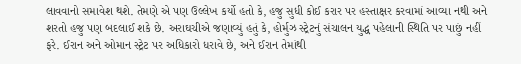લાવવાનો સમાવેશ થશે. તેમણે એ પણ ઉલ્લેખ કર્યો હતો કે, હજુ સુધી કોઈ કરાર પર હસ્તાક્ષર કરવામાં આવ્યા નથી અને શરતો હજુ પણ બદલાઈ શકે છે. અરાઘચીએ જણાવ્યું હતું કે, હોર્મુઝ સ્ટ્રેટનું સંચાલન યુદ્ધ પહેલાની સ્થિતિ પર પાછું નહીં ફરે. ઈરાન અને ઓમાન સ્ટ્રેટ પર અધિકારો ધરાવે છે, અને ઈરાન તેમાંથી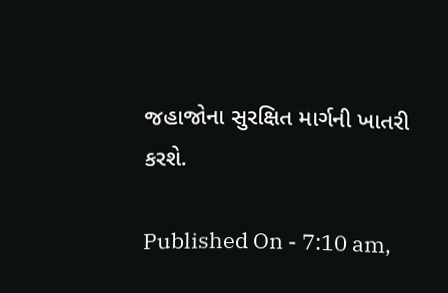જહાજોના સુરક્ષિત માર્ગની ખાતરી કરશે.

Published On - 7:10 am,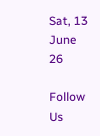Sat, 13 June 26

Follow Us